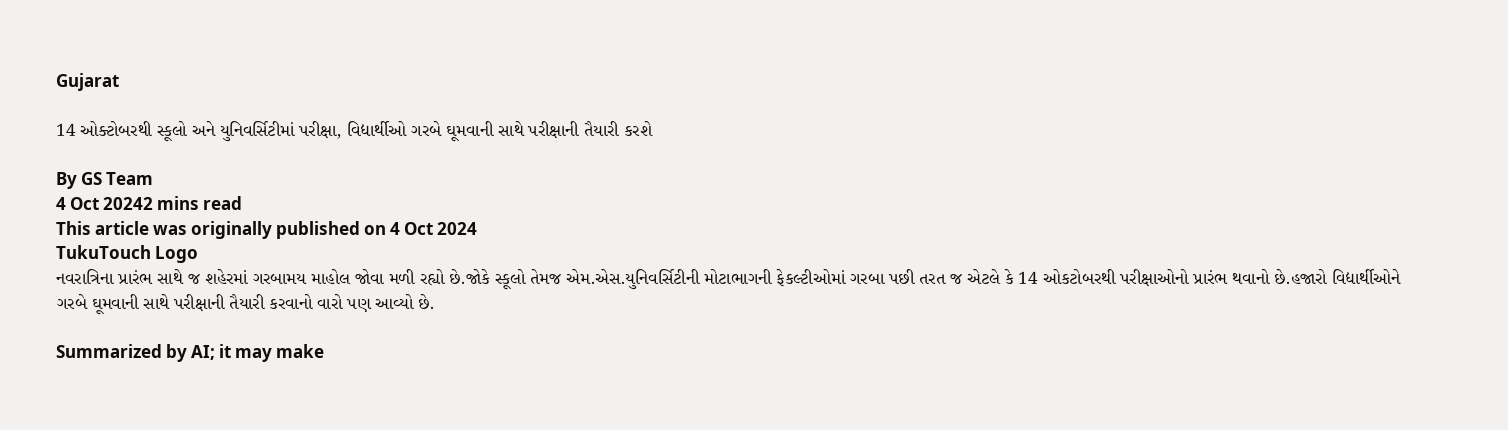Gujarat

14 ઓક્ટોબરથી સ્કૂલો અને યુનિવર્સિટીમાં પરીક્ષા, વિદ્યાર્થીઓ ગરબે ઘૂમવાની સાથે પરીક્ષાની તૈયારી કરશે

By GS Team
4 Oct 20242 mins read
This article was originally published on 4 Oct 2024
TukuTouch Logo
નવરાત્રિના પ્રારંભ સાથે જ શહેરમાં ગરબામય માહોલ જોવા મળી રહ્યો છે.જોકે સ્કૂલો તેમજ એમ.એસ.યુનિવર્સિટીની મોટાભાગની ફેકલ્ટીઓમાં ગરબા પછી તરત જ એટલે કે 14 ઓકટોબરથી પરીક્ષાઓનો પ્રારંભ થવાનો છે.હજારો વિદ્યાર્થીઓને ગરબે ઘૂમવાની સાથે પરીક્ષાની તૈયારી કરવાનો વારો પણ આવ્યો છે.

Summarized by AI; it may make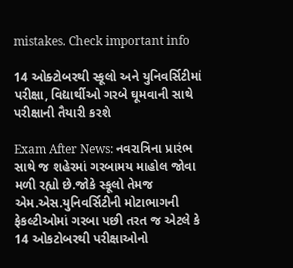mistakes. Check important info

14 ઓક્ટોબરથી સ્કૂલો અને યુનિવર્સિટીમાં પરીક્ષા, વિદ્યાર્થીઓ ગરબે ઘૂમવાની સાથે પરીક્ષાની તૈયારી કરશે

Exam After News: નવરાત્રિના પ્રારંભ સાથે જ શહેરમાં ગરબામય માહોલ જોવા મળી રહ્યો છે.જોકે સ્કૂલો તેમજ એમ.એસ.યુનિવર્સિટીની મોટાભાગની ફેકલ્ટીઓમાં ગરબા પછી તરત જ એટલે કે 14 ઓકટોબરથી પરીક્ષાઓનો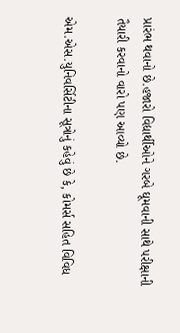પ્રારંભ થવાનો છે.હજારો વિદ્યાર્થીઓને ગરબે ઘૂમવાની સાથે પરીક્ષાની તૈયારી કરવાનો વારો પણ આવ્યો છે.

એમ.એસ.યુનિવર્સિટીના સૂત્રોનું કહેવું છે કે, કોમર્સ સહિત વિવિધ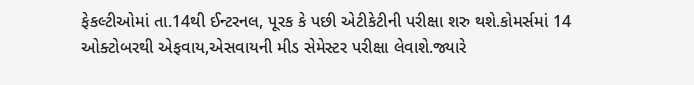ફેકલ્ટીઓમાં તા.14થી ઈન્ટરનલ, પૂરક કે પછી એટીકેટીની પરીક્ષા શરુ થશે.કોમર્સમાં 14 ઓક્ટોબરથી એફવાય,એસવાયની મીડ સેમેસ્ટર પરીક્ષા લેવાશે.જ્યારે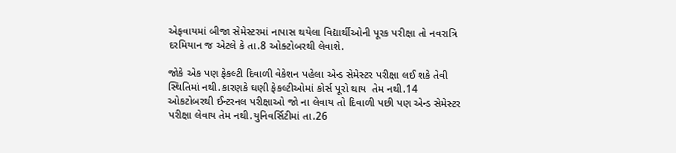એફવાયમાં બીજા સેમેસ્ટરમાં નાપાસ થયેલા વિદ્યાર્થીઓની પૂરક પરીક્ષા તો નવરાત્રિ દરમિયાન જ એટલે કે તા.8 ઓક્ટોબરથી લેવાશે.

જોકે એક પણ ફેકલ્ટી દિવાળી વેકેશન પહેલા એન્ડ સેમેસ્ટર પરીક્ષા લઈ શકે તેવી સ્થિતિમાં નથી.કારણકે ઘણી ફેકલ્ટીઓમાં કોર્સ પૂરો થાય  તેમ નથી.14 ઓકટોબરથી ઈન્ટરનલ પરીક્ષાઓ જો ના લેવાય તો દિવાળી પછી પણ એન્ડ સેમેસ્ટર પરીક્ષા લેવાય તેમ નથી.યુનિવર્સિટીમાં તા.26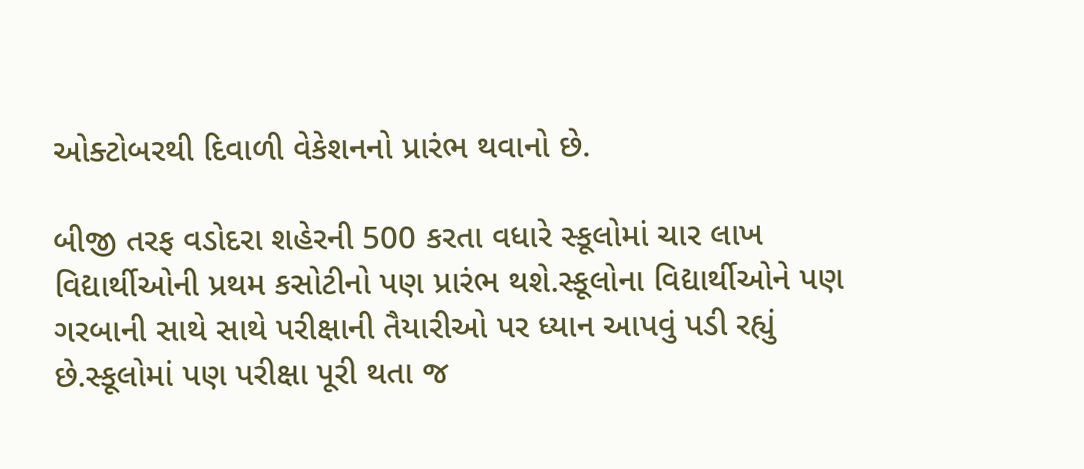ઓક્ટોબરથી દિવાળી વેકેશનનો પ્રારંભ થવાનો છે.

બીજી તરફ વડોદરા શહેરની 500 કરતા વધારે સ્કૂલોમાં ચાર લાખ વિદ્યાર્થીઓની પ્રથમ કસોટીનો પણ પ્રારંભ થશે.સ્કૂલોના વિદ્યાર્થીઓને પણ ગરબાની સાથે સાથે પરીક્ષાની તૈયારીઓ પર ધ્યાન આપવું પડી રહ્યું છે.સ્કૂલોમાં પણ પરીક્ષા પૂરી થતા જ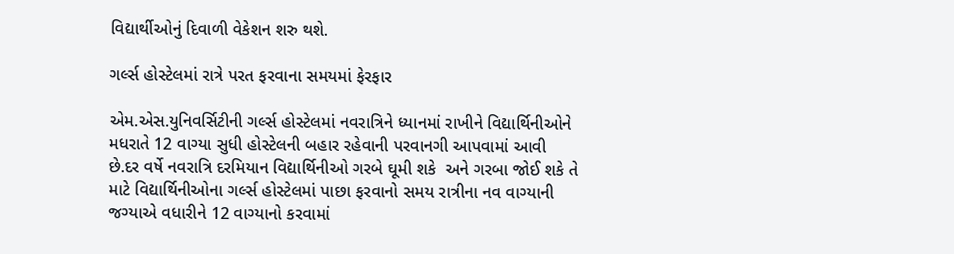વિદ્યાર્થીઓનું દિવાળી વેકેશન શરુ થશે.

ગર્લ્સ હોસ્ટેલમાં રાત્રે પરત ફરવાના સમયમાં ફેરફાર

એમ.એસ.યુનિવર્સિટીની ગર્લ્સ હોસ્ટેલમાં નવરાત્રિને ધ્યાનમાં રાખીને વિદ્યાર્થિનીઓને મધરાતે 12 વાગ્યા સુધી હોસ્ટેલની બહાર રહેવાની પરવાનગી આપવામાં આવી છે.દર વર્ષે નવરાત્રિ દરમિયાન વિદ્યાર્થિનીઓ ગરબે ઘૂમી શકે  અને ગરબા જોઈ શકે તે  માટે વિદ્યાર્થિનીઓના ગર્લ્સ હોસ્ટેલમાં પાછા ફરવાનો સમય રાત્રીના નવ વાગ્યાની જગ્યાએ વધારીને 12 વાગ્યાનો કરવામાં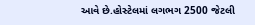આવે છે.હોસ્ટેલમાં લગભગ 2500 જેટલી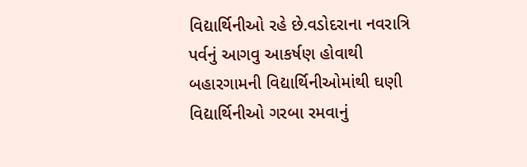વિદ્યાર્થિનીઓ રહે છે.વડોદરાના નવરાત્રિ પર્વનું આગવુ આકર્ષણ હોવાથી બહારગામની વિદ્યાર્થિનીઓમાંથી ઘણી વિદ્યાર્થિનીઓ ગરબા રમવાનું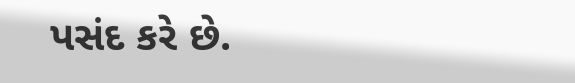પસંદ કરે છે.